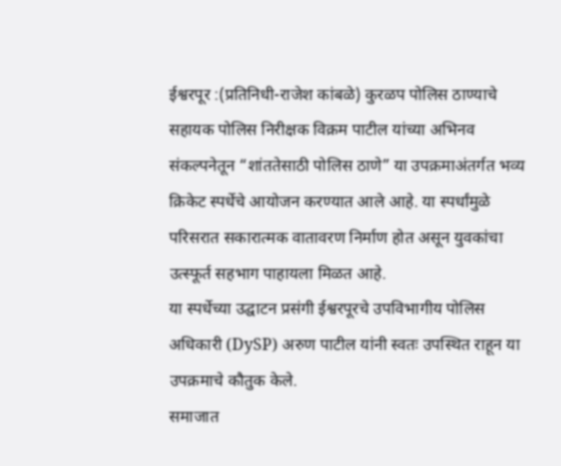ईश्वरपूर :(प्रतिनिधी-राजेश कांबळे) कुरळप पोलिस ठाण्याचे सहायक पोलिस निरीक्षक विक्रम पाटील यांच्या अभिनव संकल्पनेतून “शांततेसाठी पोलिस ठाणे” या उपक्रमाअंतर्गत भव्य क्रिकेट स्पर्धेचे आयोजन करण्यात आले आहे. या स्पर्धांमुळे परिसरात सकारात्मक वातावरण निर्माण होत असून युवकांचा उत्स्फूर्त सहभाग पाहायला मिळत आहे.
या स्पर्धेच्या उद्घाटन प्रसंगी ईश्वरपूरचे उपविभागीय पोलिस अधिकारी (DySP) अरुण पाटील यांनी स्वतः उपस्थित राहून या उपक्रमाचे कौतुक केले.
समाजात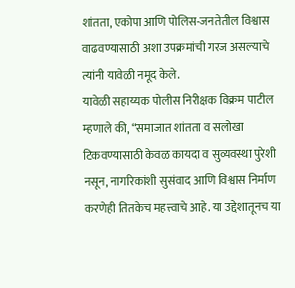शांतता, एकोपा आणि पोलिस-जनतेतील विश्वास वाढवण्यासाठी अशा उपक्रमांची गरज असल्याचे त्यांनी यावेळी नमूद केले.
यावेळी सहाय्यक पोलीस निरीक्षक विक्रम पाटील म्हणाले की, “समाजात शांतता व सलोखा टिकवण्यासाठी केवळ कायदा व सुव्यवस्था पुरेशी नसून, नागरिकांशी सुसंवाद आणि विश्वास निर्माण करणेही तितकेच महत्त्वाचे आहे. या उद्देशातूनच या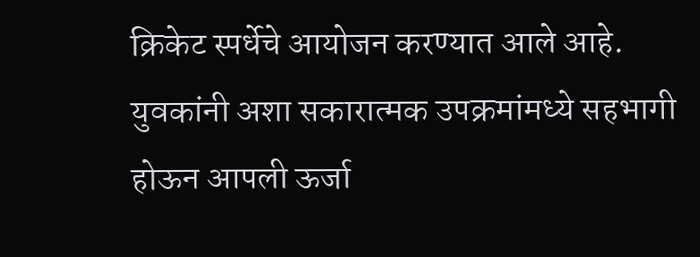क्रिकेट स्पर्धेचे आयोजन करण्यात आले आहे. युवकांनी अशा सकारात्मक उपक्रमांमध्ये सहभागी होऊन आपली ऊर्जा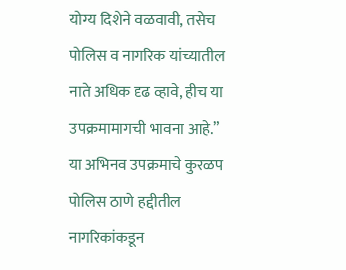योग्य दिशेने वळवावी, तसेच पोलिस व नागरिक यांच्यातील नाते अधिक दृढ व्हावे, हीच या उपक्रमामागची भावना आहे.”
या अभिनव उपक्रमाचे कुरळप पोलिस ठाणे हद्दीतील नागरिकांकडून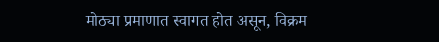मोठ्या प्रमाणात स्वागत होत असून, विक्रम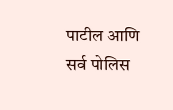पाटील आणि सर्व पोलिस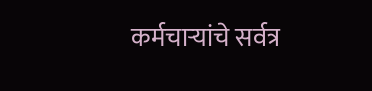कर्मचाऱ्यांचे सर्वत्र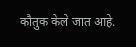कौतुक केले जात आहे.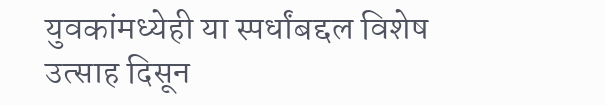युवकांमध्येही या स्पर्धांबद्दल विशेष उत्साह दिसून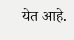येत आहे.